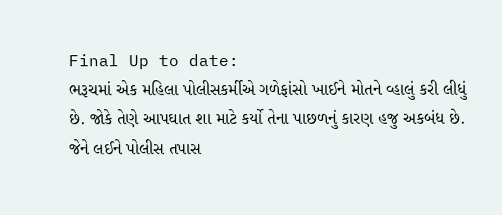Final Up to date:
ભરૂચમાં એક મહિલા પોલીસકર્મીએ ગળેફાંસો ખાઈને મોતને વ્હાલું કરી લીધું છે. જોકે તેણે આપઘાત શા માટે કર્યો તેના પાછળનું કારણ હજુ અકબંધ છે. જેને લઈને પોલીસ તપાસ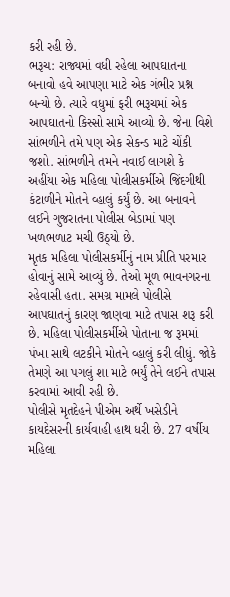કરી રહી છે.
ભરૂચ: રાજ્યમાં વધી રહેલા આપઘાતના બનાવો હવે આપણા માટે એક ગંભીર પ્રશ્ન બન્યો છે. ત્યારે વધુમાં ફરી ભરૂચમાં એક આપઘાતનો કિસ્સો સામે આવ્યો છે. જેના વિશે સાંભળીને તમે પણ એક સેકન્ડ માટે ચોંકી જશો. સાંભળીને તમને નવાઈ લાગશે કે અહીંયા એક મહિલા પોલીસકર્મીએ જિંદગીથી કંટાળીને મોતને વ્હાલું કર્યું છે. આ બનાવને લઈને ગુજરાતના પોલીસ બેડામાં પણ ખળભળાટ મચી ઉઠ્યો છે.
મૃતક મહિલા પોલીસકર્મીનું નામ પ્રીતિ પરમાર હોવાનું સામે આવ્યું છે. તેઓ મૂળ ભાવનગરના રહેવાસી હતા. સમગ્ર મામલે પોલીસે આપઘાતનું કારણ જાણવા માટે તપાસ શરૂ કરી છે. મહિલા પોલીસકર્મીએ પોતાના જ રૂમમાં પંખા સાથે લટકીને મોતને વ્હાલું કરી લીધું. જોકે તેમણે આ પગલું શા માટે ભર્યું તેને લઈને તપાસ કરવામાં આવી રહી છે.
પોલીસે મૃતદેહને પીએમ અર્થે ખસેડીને કાયદેસરની કાર્યવાહી હાથ ધરી છે. 27 વર્ષીય મહિલા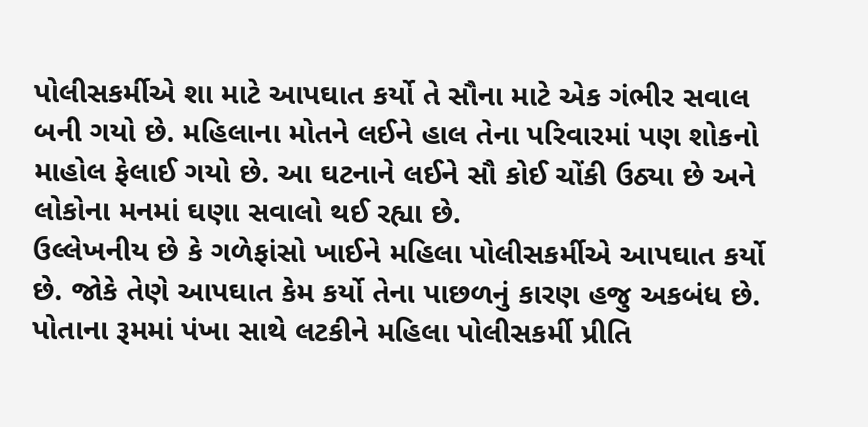પોલીસકર્મીએ શા માટે આપઘાત કર્યો તે સૌના માટે એક ગંભીર સવાલ બની ગયો છે. મહિલાના મોતને લઈને હાલ તેના પરિવારમાં પણ શોકનો માહોલ ફેલાઈ ગયો છે. આ ઘટનાને લઈને સૌ કોઈ ચોંકી ઉઠ્યા છે અને લોકોના મનમાં ઘણા સવાલો થઈ રહ્યા છે.
ઉલ્લેખનીય છે કે ગળેફાંસો ખાઈને મહિલા પોલીસકર્મીએ આપઘાત કર્યો છે. જોકે તેણે આપઘાત કેમ કર્યો તેના પાછળનું કારણ હજુ અકબંધ છે. પોતાના રૂમમાં પંખા સાથે લટકીને મહિલા પોલીસકર્મી પ્રીતિ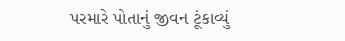પરમારે પોતાનું જીવન ટૂંકાવ્યું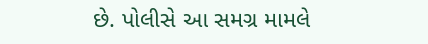છે. પોલીસે આ સમગ્ર મામલે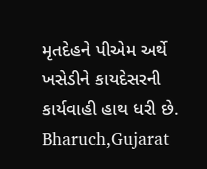મૃતદેહને પીએમ અર્થે ખસેડીને કાયદેસરની કાર્યવાહી હાથ ધરી છે.
Bharuch,Gujarat